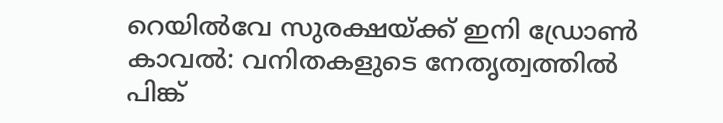റെയിൽവേ സുരക്ഷയ്ക്ക് ഇനി ഡ്രോൺ കാവൽ: വനിതകളുടെ നേതൃത്വത്തിൽ പിങ്ക്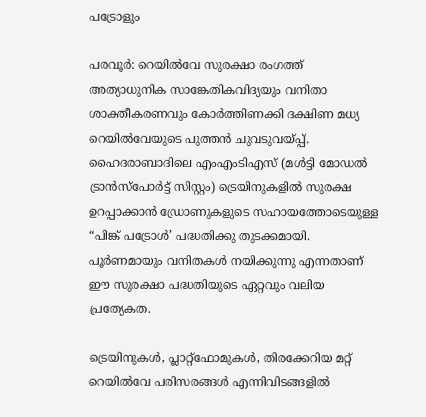പട്രോളും

പരവൂർ: റെയിൽവേ സുരക്ഷാ രംഗത്ത് അത്യാധുനിക സാങ്കേതികവിദ്യയും വനിതാ ശാക്തീകരണവും കോർത്തിണക്കി ദക്ഷിണ മധ്യ റെയിൽവേയുടെ പുത്തൻ ചുവടുവയ്പ്പ്. ഹൈദരാബാദിലെ എംഎംടിഎസ് (മൾട്ടി മോഡൽ ട്രാൻസ്പോർട്ട് സിസ്റ്റം) ട്രെയിനുകളിൽ സുരക്ഷ ഉറപ്പാക്കാൻ ഡ്രോണുകളുടെ സഹായത്തോടെയുള്ള “പിങ്ക് പട്രോൾ’ പദ്ധതിക്കു തുടക്കമായി. പൂർണമായും വനിതകൾ നയിക്കുന്നു എന്നതാണ് ഈ സുരക്ഷാ പദ്ധതിയുടെ ഏറ്റവും വലിയ പ്രത്യേകത.

ട്രെയിനുകൾ, പ്ലാറ്റ്‌ഫോമുകൾ, തിരക്കേറിയ മറ്റ് റെയിൽവേ പരിസരങ്ങൾ എന്നിവിടങ്ങളിൽ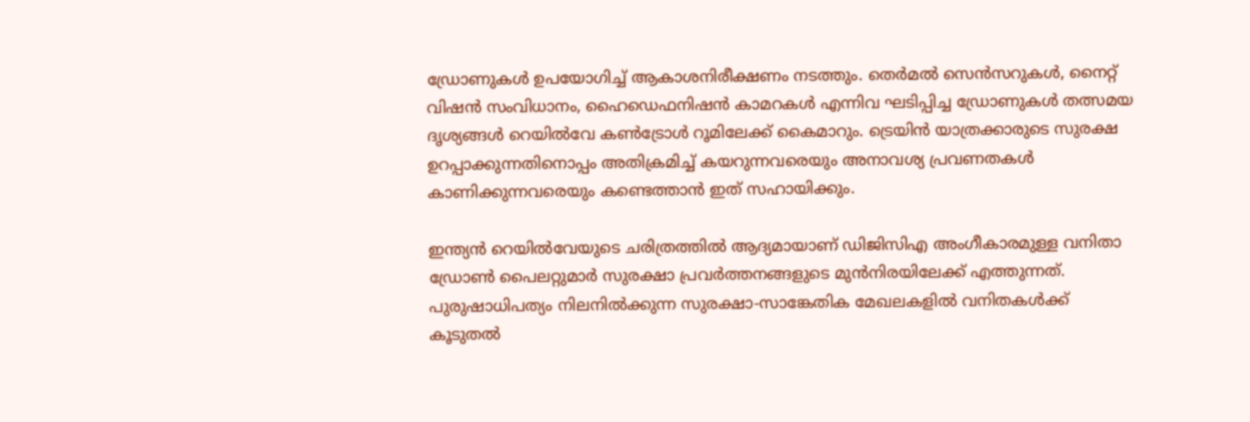ഡ്രോണുകൾ ഉപയോഗിച്ച് ആകാശനിരീക്ഷണം നടത്തും. തെർമൽ സെൻസറുകൾ, നൈറ്റ് വിഷൻ സംവിധാനം, ഹൈഡെഫനിഷൻ കാമറകൾ എന്നിവ ഘടിപ്പിച്ച ഡ്രോണുകൾ തത്സമയ ദൃശ്യങ്ങൾ റെയിൽവേ കൺട്രോൾ റൂമിലേക്ക് കൈമാറും. ട്രെയിൻ യാത്രക്കാരുടെ സുരക്ഷ ഉറപ്പാക്കുന്നതിനൊപ്പം അതിക്രമിച്ച് കയറുന്നവരെയും അനാവശ്യ പ്രവണതകൾ കാണിക്കുന്നവരെയും കണ്ടെത്താൻ ഇത് സഹായിക്കും.

ഇന്ത്യൻ റെയിൽവേയുടെ ചരിത്രത്തിൽ ആദ്യമായാണ് ഡിജിസിഎ അംഗീകാരമുള്ള വനിതാ ഡ്രോൺ പൈലറ്റുമാർ സുരക്ഷാ പ്രവർത്തനങ്ങളുടെ മുൻനിരയിലേക്ക് എത്തുന്നത്. പുരുഷാധിപത്യം നിലനിൽക്കുന്ന സുരക്ഷാ-സാങ്കേതിക മേഖലകളിൽ വനിതകൾക്ക് കൂടുതൽ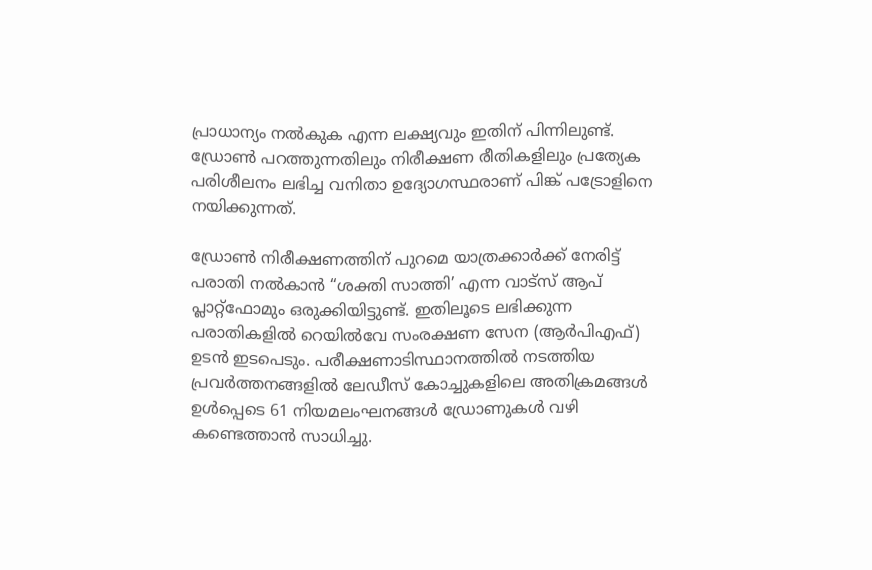പ്രാധാന്യം നൽകുക എന്ന ലക്ഷ്യവും ഇതിന് പിന്നിലുണ്ട്. ഡ്രോൺ പറത്തുന്നതിലും നിരീക്ഷണ രീതികളിലും പ്രത്യേക പരിശീലനം ലഭിച്ച വനിതാ ഉദ്യോഗസ്ഥരാണ് പിങ്ക് പട്രോളിനെ നയിക്കുന്നത്.

ഡ്രോൺ നിരീക്ഷണത്തിന് പുറമെ യാത്രക്കാർക്ക് നേരിട്ട് പരാതി നൽകാൻ “ശക്തി സാത്തി’ എന്ന വാട്സ് ആപ് പ്ലാറ്റ്‌ഫോമും ഒരുക്കിയിട്ടുണ്ട്. ഇതിലൂടെ ലഭിക്കുന്ന പരാതികളിൽ റെയിൽവേ സംരക്ഷണ സേന (ആർപിഎഫ്) ഉടൻ ഇടപെടും. പരീക്ഷണാടിസ്ഥാനത്തിൽ നടത്തിയ പ്രവർത്തനങ്ങളിൽ ലേഡീസ് കോച്ചുകളിലെ അതിക്രമങ്ങൾ ഉൾപ്പെടെ 61 നിയമലംഘനങ്ങൾ ഡ്രോണുകൾ വഴി കണ്ടെത്താൻ സാധിച്ചു.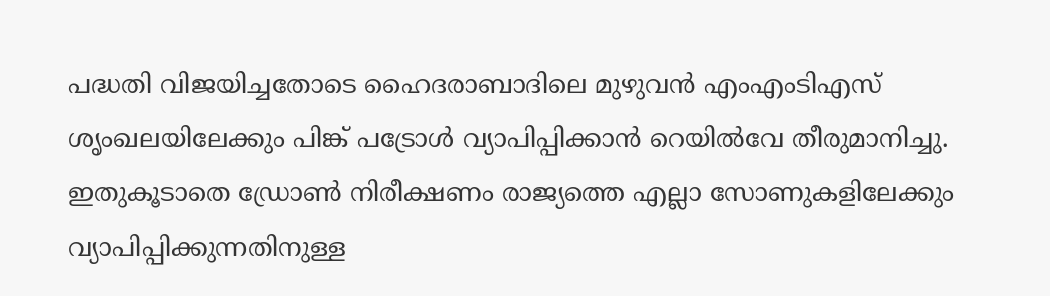പദ്ധതി വിജയിച്ചതോടെ ഹൈദരാബാദിലെ മുഴുവൻ എംഎംടിഎസ് ശൃംഖലയിലേക്കും പിങ്ക് പട്രോൾ വ്യാപിപ്പിക്കാൻ റെയിൽവേ തീരുമാനിച്ചു. ഇതുകൂടാതെ ഡ്രോൺ നിരീക്ഷണം രാജ്യത്തെ എല്ലാ സോണുകളിലേക്കും വ്യാപിപ്പിക്കുന്നതിനുള്ള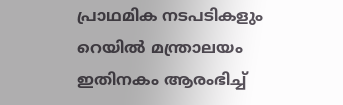പ്രാഥമിക നടപടികളും റെയിൽ മന്ത്രാലയം ഇതിനകം ആരംഭിച്ച്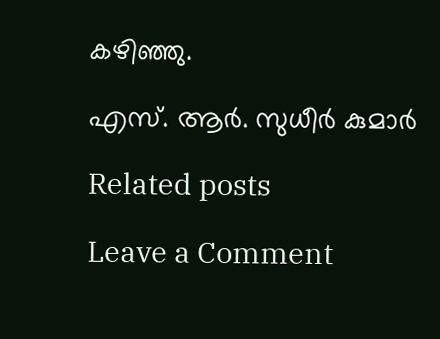കഴിഞ്ഞു.

എസ്. ആർ. സുധീർ കുമാർ

Related posts

Leave a Comment